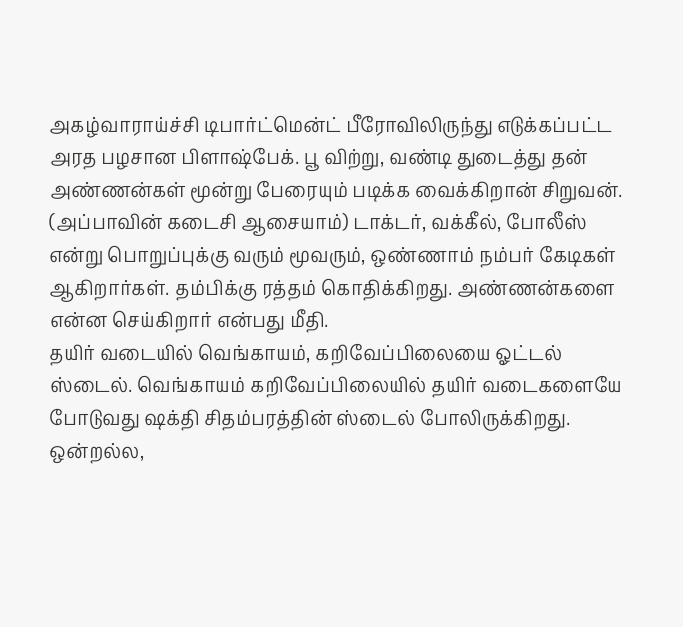அகழ்வாராய்ச்சி டிபார்ட்மென்ட் பீரோவிலிருந்து எடுக்கப்பட்ட அரத பழசான பிளாஷ்பேக். பூ விற்று, வண்டி துடைத்து தன் அண்ணன்கள் மூன்று பேரையும் படிக்க வைக்கிறான் சிறுவன். (அப்பாவின் கடைசி ஆசையாம்) டாக்டர், வக்கீல், போலீஸ் என்று பொறுப்புக்கு வரும் மூவரும், ஒண்ணாம் நம்பர் கேடிகள் ஆகிறார்கள். தம்பிக்கு ரத்தம் கொதிக்கிறது. அண்ணன்களை என்ன செய்கிறார் என்பது மீதி.
தயிர் வடையில் வெங்காயம், கறிவேப்பிலையை ஓட்டல் ஸ்டைல். வெங்காயம் கறிவேப்பிலையில் தயிர் வடைகளையே போடுவது ஷக்தி சிதம்பரத்தின் ஸ்டைல் போலிருக்கிறது. ஒன்றல்ல,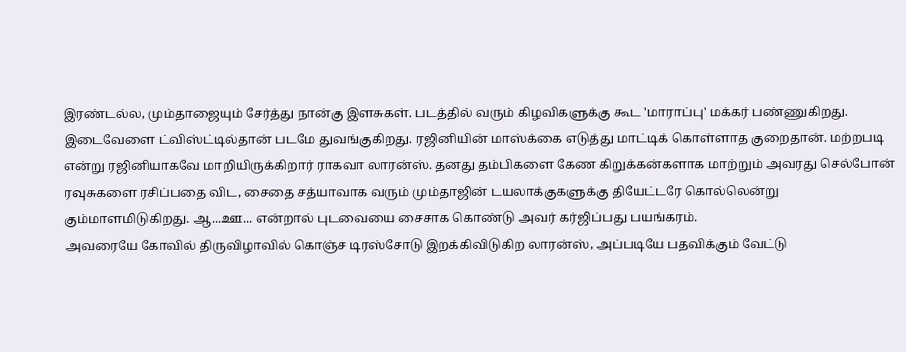இரண்டல்ல, மும்தாஜையும் சேர்த்து நான்கு இளசுகள். படத்தில் வரும் கிழவிகளுக்கு கூட 'மாராப்பு' மக்கர் பண்ணுகிறது.
இடைவேளை ட்விஸ்ட்டில்தான் படமே துவங்குகிறது. ரஜினியின் மாஸ்க்கை எடுத்து மாட்டிக் கொள்ளாத குறைதான். மற்றபடி என்று ரஜினியாகவே மாறியிருக்கிறார் ராகவா லாரன்ஸ். தனது தம்பிகளை கேண கிறுக்கன்களாக மாற்றும் அவரது செல்போன் ரவுசுகளை ரசிப்பதை விட, சைதை சத்யாவாக வரும் மும்தாஜின் டயலாக்குகளுக்கு தியேட்டரே கொல்லென்று கும்மாளமிடுகிறது. ஆ...ஊ... என்றால் புடவையை சைசாக கொண்டு அவர் கர்ஜிப்பது பயங்கரம்.
அவரையே கோவில் திருவிழாவில் கொஞ்ச டிரஸ்சோடு இறக்கிவிடுகிற லாரன்ஸ், அப்படியே பதவிக்கும் வேட்டு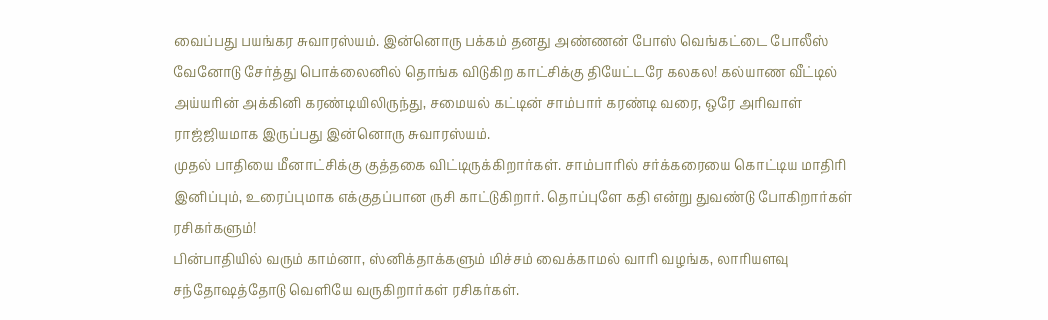வைப்பது பயங்கர சுவாரஸ்யம். இன்னொரு பக்கம் தனது அண்ணன் போஸ் வெங்கட்டை போலீஸ் வேனோடு சேர்த்து பொக்லைனில் தொங்க விடுகிற காட்சிக்கு தியேட்டரே கலகல! கல்யாண வீட்டில் அய்யரின் அக்கினி கரண்டியிலிருந்து, சமையல் கட்டின் சாம்பார் கரண்டி வரை, ஒரே அரிவாள் ராஜ்ஜியமாக இருப்பது இன்னொரு சுவாரஸ்யம்.
முதல் பாதியை மீனாட்சிக்கு குத்தகை விட்டிருக்கிறார்கள். சாம்பாரில் சர்க்கரையை கொட்டிய மாதிரி இனிப்பும், உரைப்புமாக எக்குதப்பான ருசி காட்டுகிறார். தொப்புளே கதி என்று துவண்டு போகிறார்கள் ரசிகர்களும்!
பின்பாதியில் வரும் காம்னா, ஸ்னிக்தாக்களும் மிச்சம் வைக்காமல் வாரி வழங்க, லாரியளவு சந்தோஷத்தோடு வெளியே வருகிறார்கள் ரசிகர்கள்.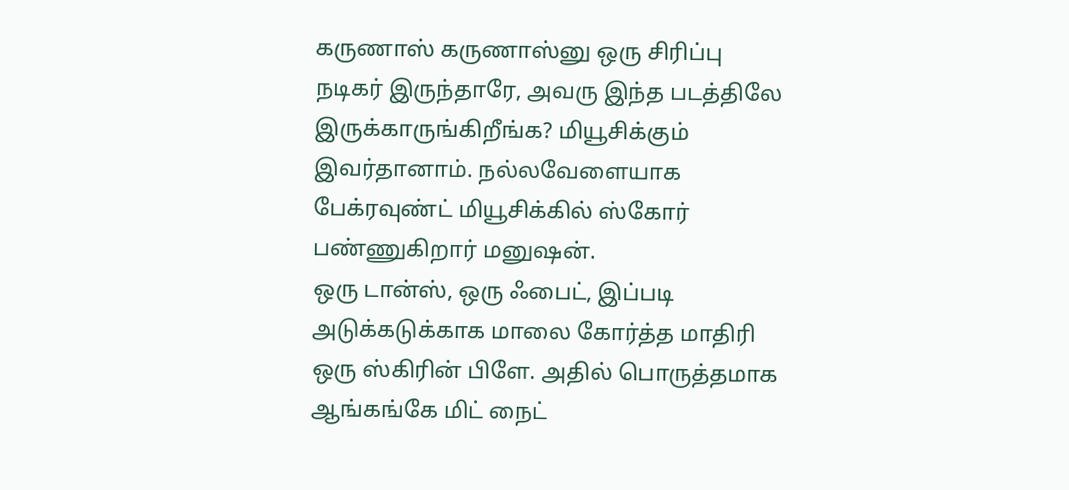கருணாஸ் கருணாஸ்னு ஒரு சிரிப்பு நடிகர் இருந்தாரே, அவரு இந்த படத்திலே இருக்காருங்கிறீங்க? மியூசிக்கும் இவர்தானாம். நல்லவேளையாக பேக்ரவுண்ட் மியூசிக்கில் ஸ்கோர் பண்ணுகிறார் மனுஷன்.
ஒரு டான்ஸ், ஒரு ஃபைட், இப்படி அடுக்கடுக்காக மாலை கோர்த்த மாதிரி ஒரு ஸ்கிரின் பிளே. அதில் பொருத்தமாக ஆங்கங்கே மிட் நைட்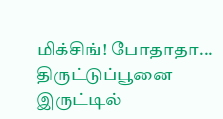மிக்சிங்! போதாதா... திருட்டுப்பூனை இருட்டில்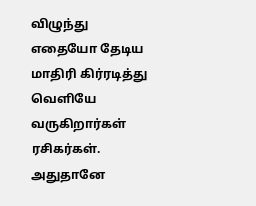விழுந்து எதையோ தேடிய மாதிரி கிர்ரடித்து வெளியே வருகிறார்கள் ரசிகர்கள். அதுதானே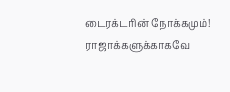டைரக்டரின் நோக்கமும்!
ராஜாக்களுக்காகவே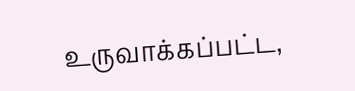உருவாக்கப்பட்ட,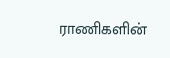ராணிகளின்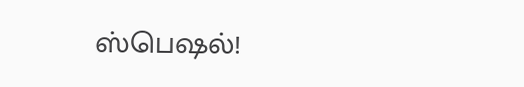ஸ்பெஷல்!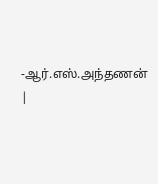-ஆர்.எஸ்.அந்தணன்
|